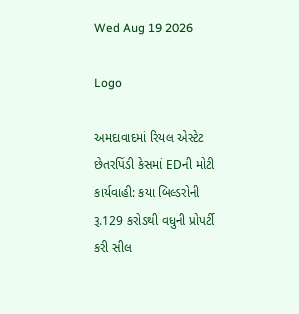Wed Aug 19 2026

Logo

અમદાવાદમાં રિયલ એસ્ટેટ છેતરપિંડી કેસમાં EDની મોટી કાર્યવાહી: કયા બિલ્ડરોની રૂ.129 કરોડથી વધુની પ્રોપર્ટી કરી સીલ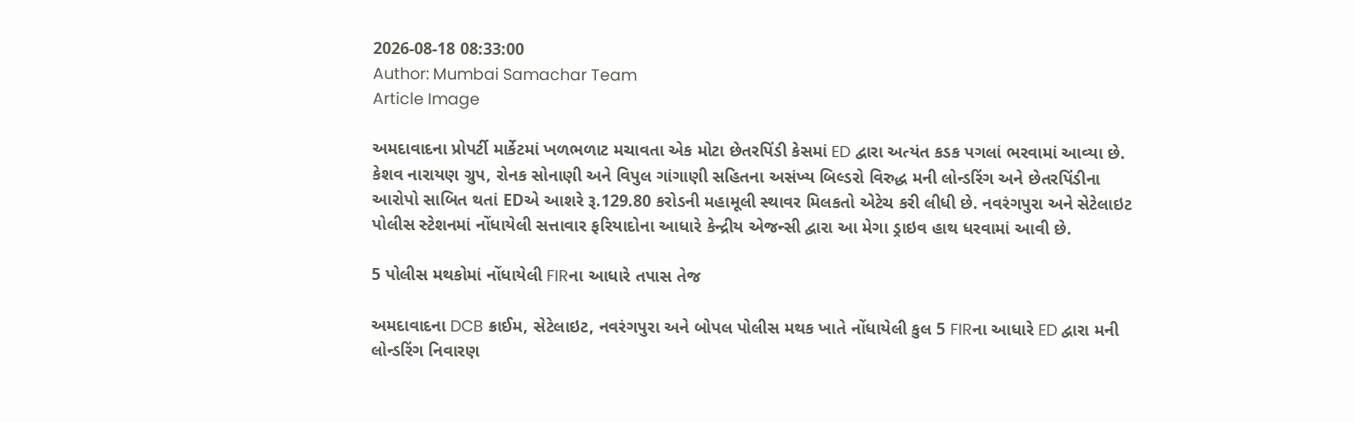2026-08-18 08:33:00
Author: Mumbai Samachar Team
Article Image

અમદાવાદના પ્રોપર્ટી માર્કેટમાં ખળભળાટ મચાવતા એક મોટા છેતરપિંડી કેસમાં ED દ્વારા અત્યંત કડક પગલાં ભરવામાં આવ્યા છે. કેશવ નારાયણ ગ્રુપ, રોનક સોનાણી અને વિપુલ ગાંગાણી સહિતના અસંખ્ય બિલ્ડરો વિરુદ્ધ મની લોન્ડરિંગ અને છેતરપિંડીના આરોપો સાબિત થતાં EDએ આશરે રૂ.129.80 કરોડની મહામૂલી સ્થાવર મિલકતો એટેચ કરી લીધી છે. નવરંગપુરા અને સેટેલાઇટ પોલીસ સ્ટેશનમાં નોંધાયેલી સત્તાવાર ફરિયાદોના આધારે કેન્દ્રીય એજન્સી દ્વારા આ મેગા ડ્રાઇવ હાથ ધરવામાં આવી છે.

5 પોલીસ મથકોમાં નોંધાયેલી FIRના આધારે તપાસ તેજ

અમદાવાદના DCB ક્રાઈમ, સેટેલાઇટ, નવરંગપુરા અને બોપલ પોલીસ મથક ખાતે નોંધાયેલી કુલ 5 FIRના આધારે ED દ્વારા મની લોન્ડરિંગ નિવારણ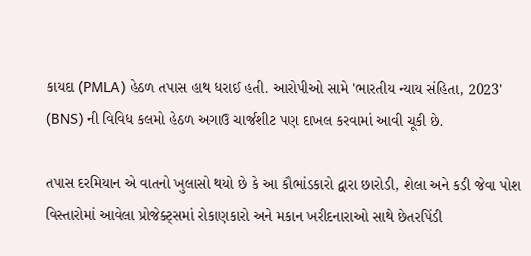કાયદા (PMLA) હેઠળ તપાસ હાથ ધરાઈ હતી. આરોપીઓ સામે 'ભારતીય ન્યાય સંહિતા, 2023' (BNS) ની વિવિધ કલમો હેઠળ અગાઉ ચાર્જશીટ પણ દાખલ કરવામાં આવી ચૂકી છે.

તપાસ દરમિયાન એ વાતનો ખુલાસો થયો છે કે આ કૌભાંડકારો દ્વારા છારોડી, શેલા અને કડી જેવા પોશ વિસ્તારોમાં આવેલા પ્રોજેક્ટ્સમાં રોકાણકારો અને મકાન ખરીદનારાઓ સાથે છેતરપિંડી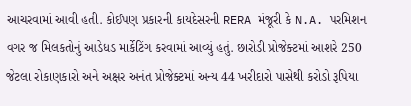આચરવામાં આવી હતી. કોઈપણ પ્રકારની કાયદેસરની RERA મંજૂરી કે N.A. પરમિશન વગર જ મિલકતોનું આડેધડ માર્કેટિંગ કરવામાં આવ્યું હતું. છારોડી પ્રોજેક્ટમાં આશરે 250 જેટલા રોકાણકારો અને અક્ષર અનંત પ્રોજેક્ટમાં અન્ય 44 ખરીદારો પાસેથી કરોડો રૂપિયા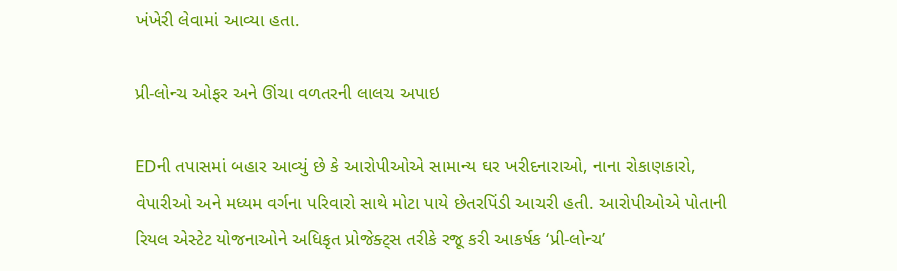ખંખેરી લેવામાં આવ્યા હતા.

પ્રી-લોન્ચ ઓફર અને ઊંચા વળતરની લાલચ અપાઇ

EDની તપાસમાં બહાર આવ્યું છે કે આરોપીઓએ સામાન્ય ઘર ખરીદનારાઓ, નાના રોકાણકારો, વેપારીઓ અને મધ્યમ વર્ગના પરિવારો સાથે મોટા પાયે છેતરપિંડી આચરી હતી. આરોપીઓએ પોતાની રિયલ એસ્ટેટ યોજનાઓને અધિકૃત પ્રોજેક્ટ્સ તરીકે રજૂ કરી આકર્ષક ‘પ્રી-લોન્ચ’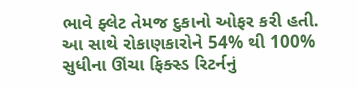ભાવે ફ્લેટ તેમજ દુકાનો ઓફર કરી હતી. આ સાથે રોકાણકારોને 54% થી 100% સુધીના ઊંચા ફિક્સ્ડ રિટર્નનું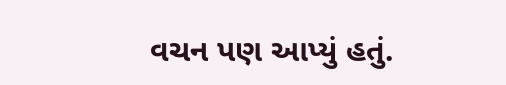વચન પણ આપ્યું હતું.